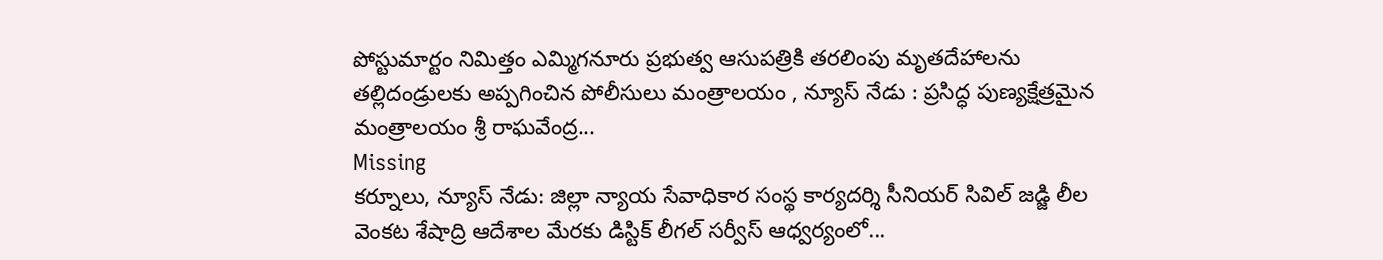పోస్టుమార్టం నిమిత్తం ఎమ్మిగనూరు ప్రభుత్వ ఆసుపత్రికి తరలింపు మృతదేహాలను తల్లిదండ్రులకు అప్పగించిన పోలీసులు మంత్రాలయం , న్యూస్ నేడు : ప్రసిద్ధ పుణ్యక్షేత్రమైన మంత్రాలయం శ్రీ రాఘవేంద్ర...
Missing
కర్నూలు, న్యూస్ నేడు: జిల్లా న్యాయ సేవాధికార సంస్థ కార్యదర్శి సీనియర్ సివిల్ జడ్జి లీల వెంకట శేషాద్రి ఆదేశాల మేరకు డిస్టిక్ లీగల్ సర్వీస్ ఆధ్వర్యంలో...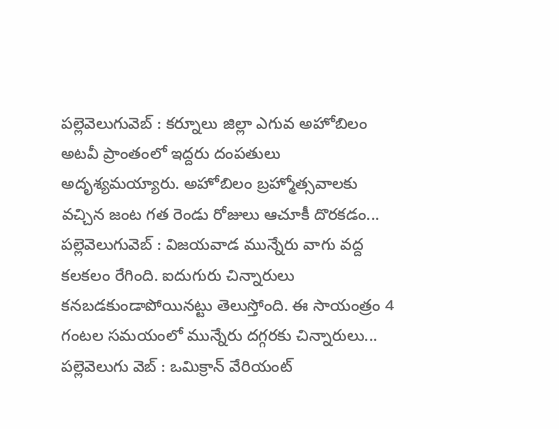పల్లెవెలుగువెబ్ : కర్నూలు జిల్లా ఎగువ అహోబిలం అటవీ ప్రాంతంలో ఇద్దరు దంపతులు అదృశ్యమయ్యారు. అహోబిలం బ్రహ్మోత్సవాలకు వచ్చిన జంట గత రెండు రోజులు ఆచూకీ దొరకడం...
పల్లెవెలుగువెబ్ : విజయవాడ మున్నేరు వాగు వద్ద కలకలం రేగింది. ఐదుగురు చిన్నారులు కనబడకుండాపోయినట్టు తెలుస్తోంది. ఈ సాయంత్రం 4 గంటల సమయంలో మున్నేరు దగ్గరకు చిన్నారులు...
పల్లెవెలుగు వెబ్ : ఒమిక్రాన్ వేరియంట్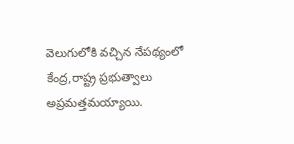వెలుగులోకి వచ్చిన నేపథ్యంలో కేంద్ర,రాష్ట్ర ప్రభుత్వాలు అప్రమత్తమయ్యాయి.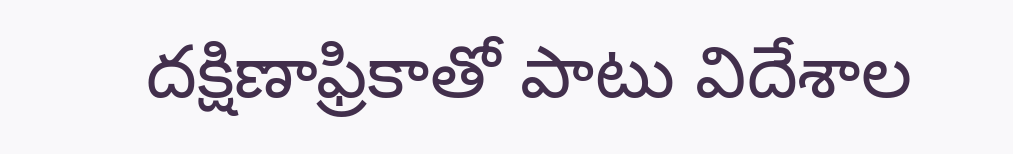దక్షిణాఫ్రికాతో పాటు విదేశాల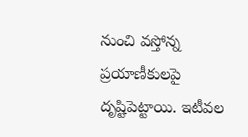నుంచి వస్తోన్న ప్రయాణీకులపై దృష్టిపెట్టాయి. ఇటీవల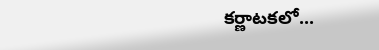కర్ణాటకలో...